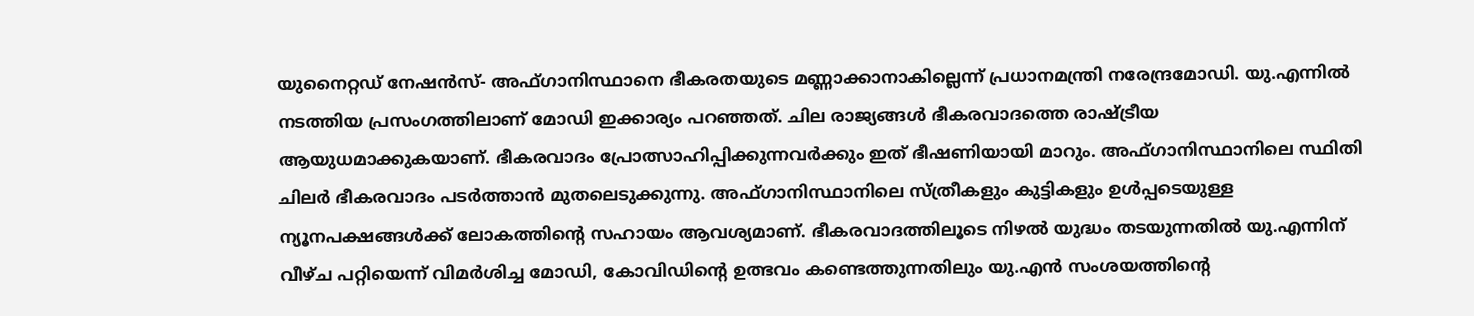യുനൈറ്റഡ് നേഷൻസ്- അഫ്ഗാനിസ്ഥാനെ ഭീകരതയുടെ മണ്ണാക്കാനാകില്ലെന്ന് പ്രധാനമന്ത്രി നരേന്ദ്രമോഡി. യു.എന്നിൽ നടത്തിയ പ്രസംഗത്തിലാണ് മോഡി ഇക്കാര്യം പറഞ്ഞത്. ചില രാജ്യങ്ങൾ ഭീകരവാദത്തെ രാഷ്ട്രീയ ആയുധമാക്കുകയാണ്. ഭീകരവാദം പ്രോത്സാഹിപ്പിക്കുന്നവർക്കും ഇത് ഭീഷണിയായി മാറും. അഫ്ഗാനിസ്ഥാനിലെ സ്ഥിതി ചിലർ ഭീകരവാദം പടർത്താൻ മുതലെടുക്കുന്നു. അഫ്ഗാനിസ്ഥാനിലെ സ്ത്രീകളും കുട്ടികളും ഉൾപ്പടെയുള്ള ന്യൂനപക്ഷങ്ങൾക്ക് ലോകത്തിന്റെ സഹായം ആവശ്യമാണ്. ഭീകരവാദത്തിലൂടെ നിഴൽ യുദ്ധം തടയുന്നതിൽ യു.എന്നിന് വീഴ്ച പറ്റിയെന്ന് വിമർശിച്ച മോഡി, കോവിഡിന്റെ ഉത്ഭവം കണ്ടെത്തുന്നതിലും യു.എൻ സംശയത്തിന്റെ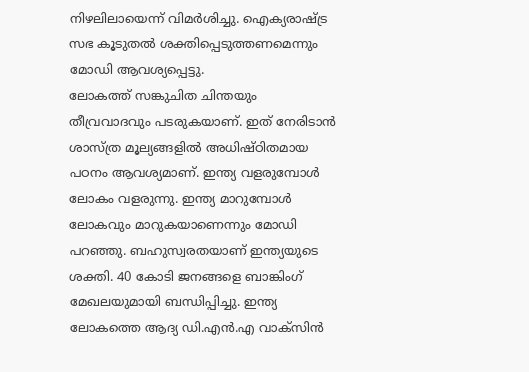നിഴലിലായെന്ന് വിമർശിച്ചു. ഐക്യരാഷ്ട്ര സഭ കൂടുതൽ ശക്തിപ്പെടുത്തണമെന്നും മോഡി ആവശ്യപ്പെട്ടു.
ലോകത്ത് സങ്കുചിത ചിന്തയും തീവ്രവാദവും പടരുകയാണ്. ഇത് നേരിടാൻ ശാസ്ത്ര മൂല്യങ്ങളിൽ അധിഷ്ഠിതമായ പഠനം ആവശ്യമാണ്. ഇന്ത്യ വളരുമ്പോൾ ലോകം വളരുന്നു. ഇന്ത്യ മാറുമ്പോൾ ലോകവും മാറുകയാണെന്നും മോഡി പറഞ്ഞു. ബഹുസ്വരതയാണ് ഇന്ത്യയുടെ ശക്തി. 40 കോടി ജനങ്ങളെ ബാങ്കിംഗ് മേഖലയുമായി ബന്ധിപ്പിച്ചു. ഇന്ത്യ ലോകത്തെ ആദ്യ ഡി.എൻ.എ വാക്സിൻ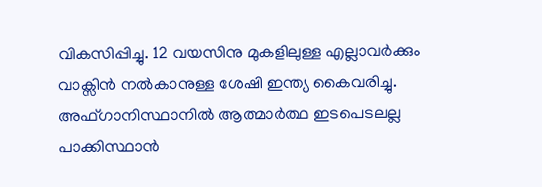വികസിപ്പിച്ചു. 12 വയസിനു മുകളിലുള്ള എല്ലാവർക്കും വാക്സിൻ നൽകാനുള്ള ശേഷി ഇന്ത്യ കൈവരിച്ചു. അഫ്ഗാനിസ്ഥാനിൽ ആത്മാർത്ഥ ഇടപെടലല്ല പാക്കിസ്ഥാൻ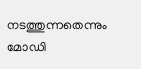നടത്തുന്നതെന്നും മോഡി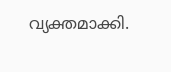വ്യക്തമാക്കി.